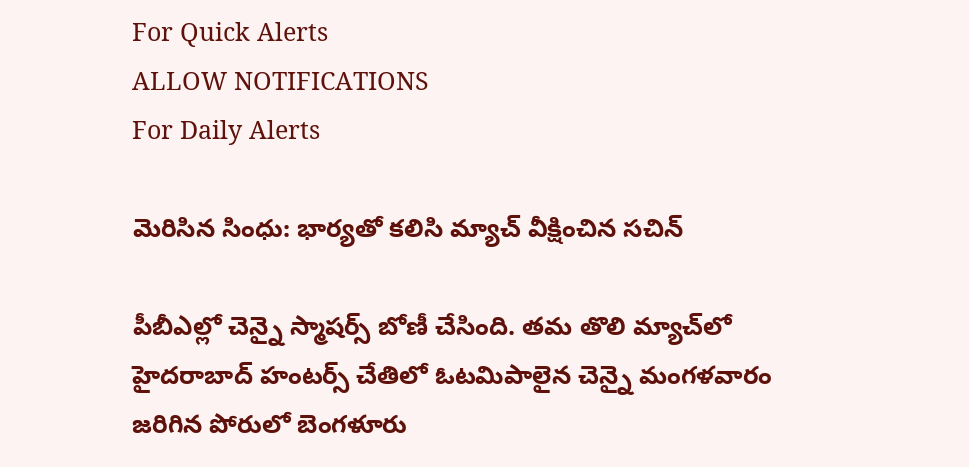For Quick Alerts
ALLOW NOTIFICATIONS
For Daily Alerts

మెరిసిన సింధు: భార్యతో కలిసి మ్యాచ్ వీక్షించిన సచిన్

పీబీఎల్లో చెన్నై స్మాషర్స్ బోణీ చేసింది. తమ తొలి మ్యాచ్‌లో హైదరాబాద్ హంటర్స్ చేతిలో ఓటమిపాలైన చెన్నై మంగళవారం జరిగిన పోరులో బెంగళూరు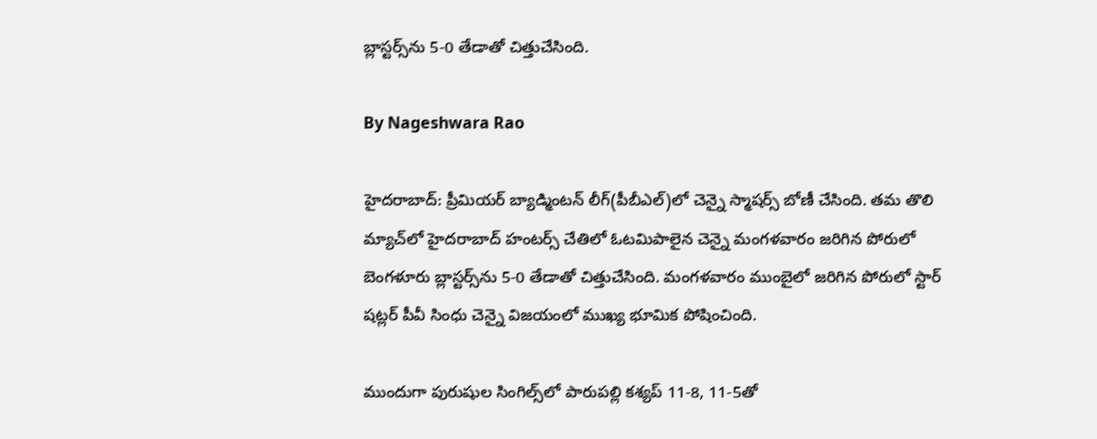బ్లాస్టర్స్‌ను 5-0 తేడాతో చిత్తుచేసింది.

By Nageshwara Rao

హైదరాబాద్: ప్రీమియర్ బ్యాడ్మింటన్ లీగ్(పీబీఎల్)లో చెన్నై స్మాషర్స్ బోణీ చేసింది. తమ తొలి మ్యాచ్‌లో హైదరాబాద్ హంటర్స్ చేతిలో ఓటమిపాలైన చెన్నై మంగళవారం జరిగిన పోరులో బెంగళూరు బ్లాస్టర్స్‌ను 5-0 తేడాతో చిత్తుచేసింది. మంగళవారం ముంబైలో జరిగిన పోరులో స్టార్ షట్లర్ పీవీ సింధు చెన్నై విజయంలో ముఖ్య భూమిక పోషించింది.

ముందుగా పురుషుల సింగిల్స్‌లో పారుపల్లి కశ్యప్‌ 11-8, 11-5తో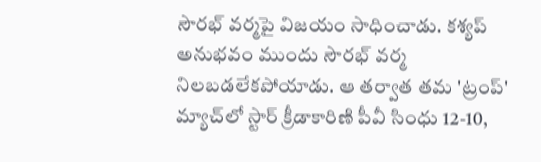సౌరభ్‌ వర్మపై విజయం సాధించాడు. కశ్యప్ అనుభవం ముందు సౌరభ్ వర్మ నిలబడలేకపోయాడు. ఆ తర్వాత తమ 'ట్రంప్‌' మ్యాచ్‌లో స్టార్‌ క్రీడాకారిణి పీవీ సింధు 12-10,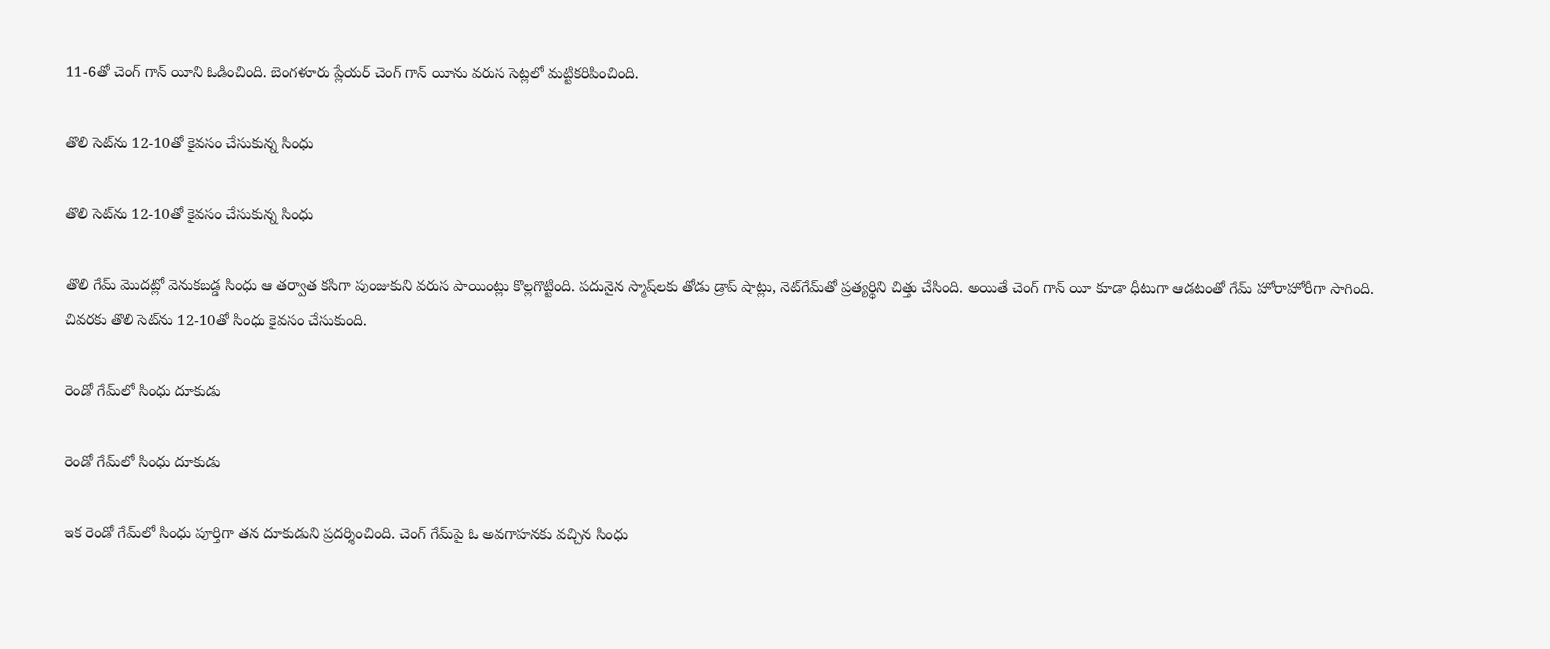11-6తో చెంగ్‌ గాన్‌ యీని ఓడించింది. బెంగళూరు ప్లేయర్ చెంగ్‌ గాన్‌ యీను వరుస సెట్లలో మట్టికరిపించింది.

తొలి సెట్‌ను 12-10తో కైవసం చేసుకున్న సింధు

తొలి సెట్‌ను 12-10తో కైవసం చేసుకున్న సింధు

తొలి గేమ్‌ మొదట్లో వెనుకబడ్డ సింధు ఆ తర్వాత కసిగా పుంజుకుని వరుస పాయింట్లు కొల్లగొట్టింది. పదునైన స్మాష్‌లకు తోడు డ్రాప్ షాట్లు, నెట్‌గేమ్‌తో ప్రత్యర్థిని చిత్తు చేసింది. అయితే చెంగ్‌ గాన్‌ యీ కూడా ధీటుగా ఆడటంతో గేమ్ హోరాహోరీగా సాగింది. చివరకు తొలి సెట్‌ను 12-10తో సింధు కైవసం చేసుకుంది.

రెండో గేమ్‌లో సింధు దూకుడు

రెండో గేమ్‌లో సింధు దూకుడు

ఇక రెండో గేమ్‌లో సింధు పూర్తిగా తన దూకుడుని ప్రదర్శించింది. చెంగ్‌ గేమ్‌పై ఓ అవగాహనకు వచ్చిన సింధు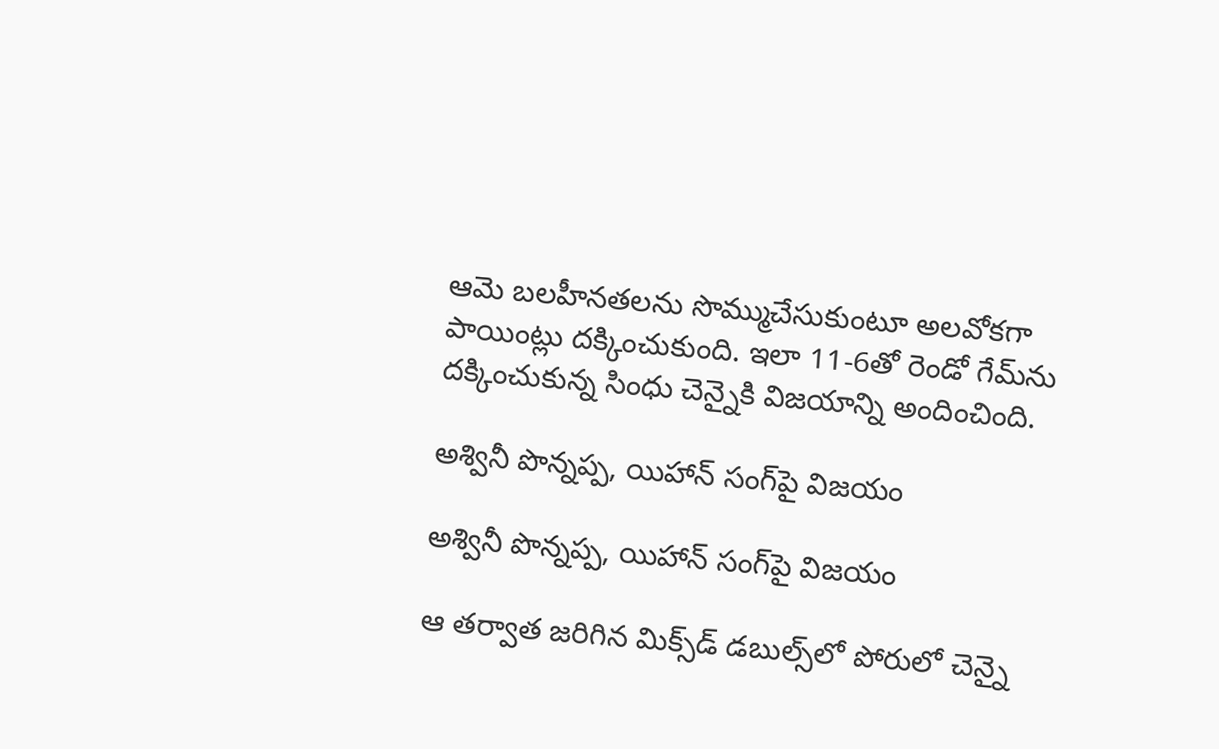ఆమె బలహీనతలను సొమ్ముచేసుకుంటూ అలవోకగా పాయింట్లు దక్కించుకుంది. ఇలా 11-6తో రెండో గేమ్‌ను దక్కించుకున్న సింధు చెన్నైకి విజయాన్ని అందించింది.

అశ్వినీ పొన్నప్ప, యిహాన్ సంగ్‌పై విజయం

అశ్వినీ పొన్నప్ప, యిహాన్ సంగ్‌పై విజయం

ఆ తర్వాత జరిగిన మిక్స్‌డ్ డబుల్స్‌లో పోరులో చెన్నై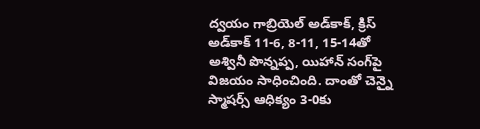ద్వయం గాబ్రియెల్ అడ్‌కాక్, క్రిస్ అడ్‌కాక్ 11-6, 8-11, 15-14తో అశ్వినీ పొన్నప్ప, యిహాన్ సంగ్‌పై విజయం సాధించింది. దాంతో చెన్నై స్మాషర్స్‌ ఆధిక్యం 3-0కు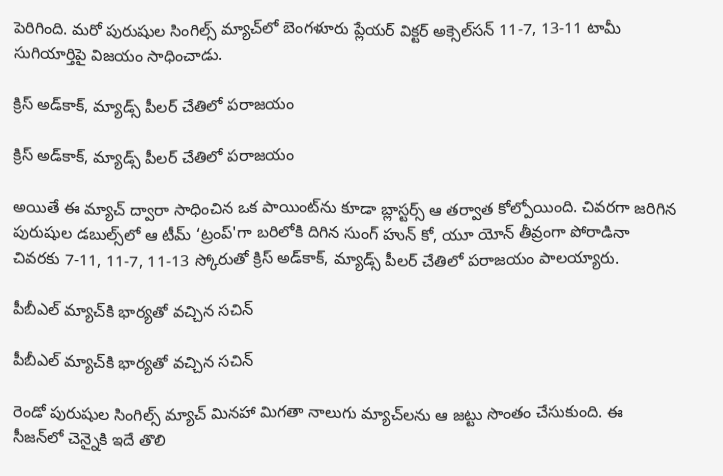పెరిగింది. మరో పురుషుల సింగిల్స్ మ్యాచ్‌లో బెంగళూరు ప్లేయర్ విక్టర్ అక్సెల్‌సన్ 11-7, 13-11 టామీ సుగియార్తిపై విజయం సాధించాడు.

క్రిస్‌ అడ్‌కాక్‌, మ్యాడ్స్‌ పీలర్‌ చేతిలో పరాజయం

క్రిస్‌ అడ్‌కాక్‌, మ్యాడ్స్‌ పీలర్‌ చేతిలో పరాజయం

అయితే ఈ మ్యాచ్‌ ద్వారా సాధించిన ఒక పాయింట్‌ను కూడా బ్లాస్టర్స్‌ ఆ తర్వాత కోల్పోయింది. చివరగా జరిగిన పురుషుల డబుల్స్‌‌లో ఆ టీమ్‌ ‘ట్రంప్‌'గా బరిలోకి దిగిన సుంగ్‌ హున్‌ కో, యూ యోన్‌ తీవ్రంగా పోరాడినా చివరకు 7-11, 11-7, 11-13 స్కోరుతో క్రిస్‌ అడ్‌కాక్‌, మ్యాడ్స్‌ పీలర్‌ చేతిలో పరాజయం పాలయ్యారు.

పీబీఎల్ మ్యాచ్‌కి భార్యతో వచ్చిన సచిన్

పీబీఎల్ మ్యాచ్‌కి భార్యతో వచ్చిన సచిన్

రెండో పురుషుల సింగిల్స్‌ మ్యాచ్‌ మినహా మిగతా నాలుగు మ్యాచ్‌లను ఆ జట్టు సొంతం చేసుకుంది. ఈ సీజన్‌లో చెన్నైకి ఇదే తొలి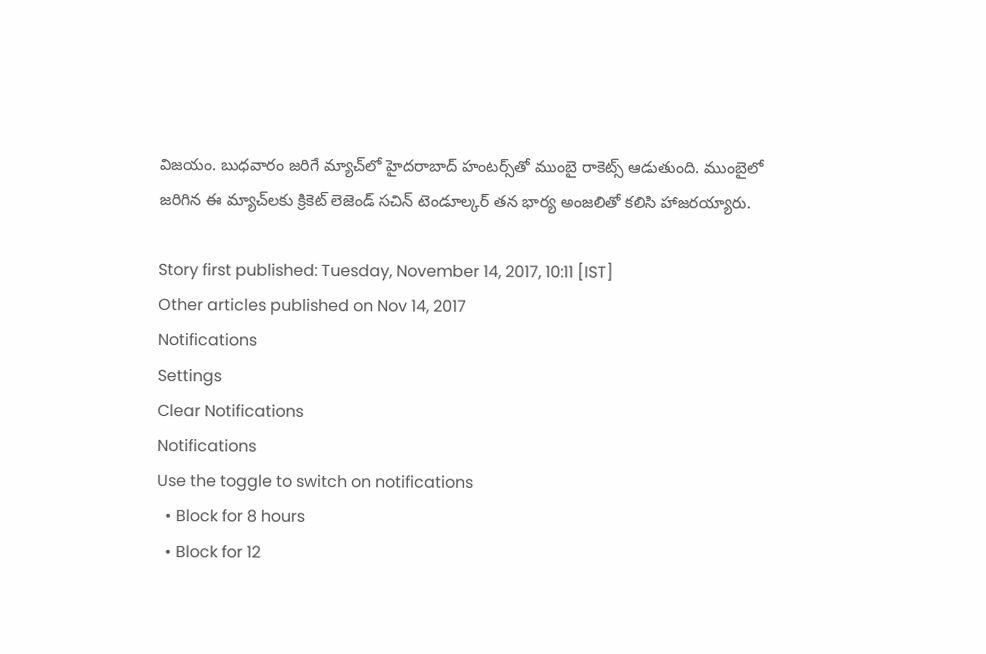విజయం. బుధవారం జరిగే మ్యాచ్‌లో హైదరాబాద్‌ హంటర్స్‌తో ముంబై రాకెట్స్‌ ఆడుతుంది. ముంబైలో జరిగిన ఈ మ్యాచ్‌లకు క్రికెట్ లెజెండ్ సచిన్ టెండూల్కర్ తన భార్య అంజలితో కలిసి హాజరయ్యారు.

Story first published: Tuesday, November 14, 2017, 10:11 [IST]
Other articles published on Nov 14, 2017
Notifications
Settings
Clear Notifications
Notifications
Use the toggle to switch on notifications
  • Block for 8 hours
  • Block for 12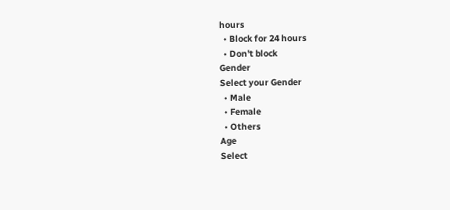hours
  • Block for 24 hours
  • Don't block
Gender
Select your Gender
  • Male
  • Female
  • Others
Age
Select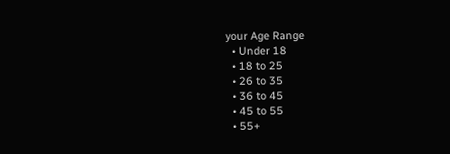your Age Range
  • Under 18
  • 18 to 25
  • 26 to 35
  • 36 to 45
  • 45 to 55
  • 55+